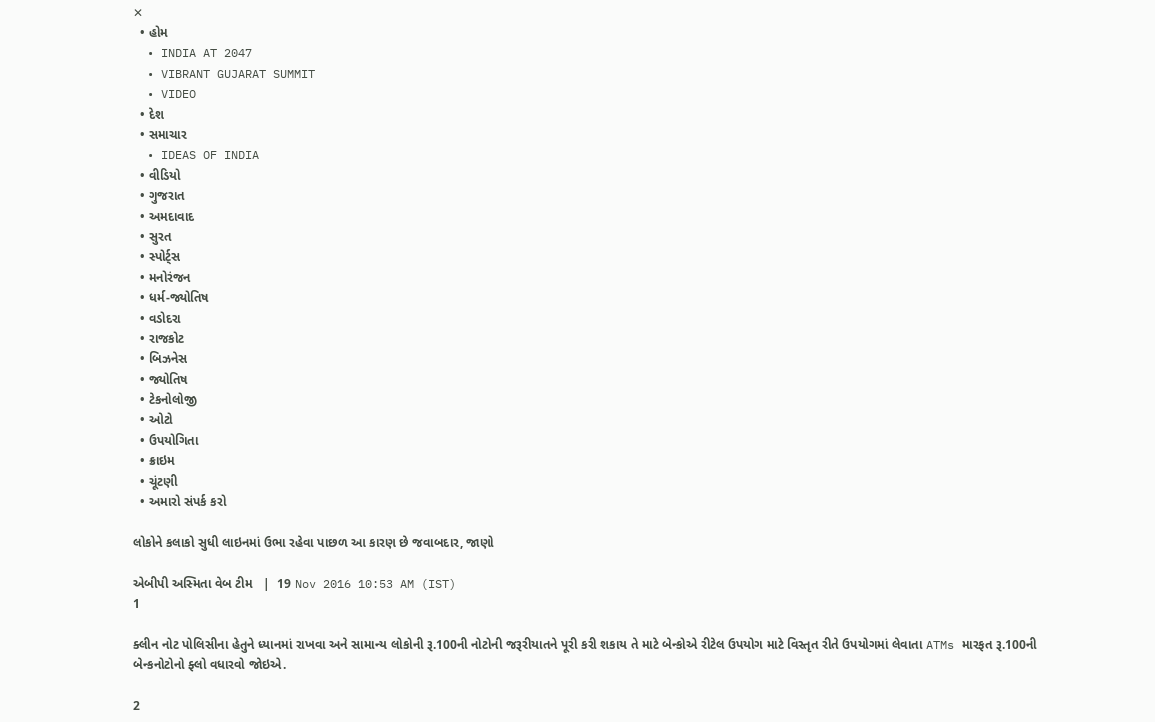✕
  • હોમ
  • INDIA AT 2047
  • VIBRANT GUJARAT SUMMIT
  • VIDEO
  • દેશ
  • સમાચાર
  • IDEAS OF INDIA
  • વીડિયો
  • ગુજરાત
  • અમદાવાદ
  • સુરત
  • સ્પોર્ટ્સ
  • મનોરંજન
  • ધર્મ-જ્યોતિષ
  • વડોદરા
  • રાજકોટ
  • બિઝનેસ
  • જ્યોતિષ
  • ટેકનોલોજી
  • ઓટો
  • ઉપયોગિતા
  • ક્રાઇમ
  • ચૂંટણી
  • અમારો સંપર્ક કરો

લોકોને કલાકો સુધી લાઇનમાં ઉભા રહેવા પાછળ આ કારણ છે જવાબદાર, જાણો

એબીપી અસ્મિતા વેબ ટીમ   |  19 Nov 2016 10:53 AM (IST)
1

ક્લીન નોટ પોલિસીના હેતુને ધ્યાનમાં રાખવા અને સામાન્ય લોકોની રૂ.100ની નોટોની જરૂરીયાતને પૂરી કરી શકાય તે માટે બેન્કોએ રીટેલ ઉપયોગ માટે વિસ્તૃત રીતે ઉપયોગમાં લેવાતા ATMs મારફત રૂ.100ની બેન્કનોટોનો ફ્લો વધારવો જોઇએ.

2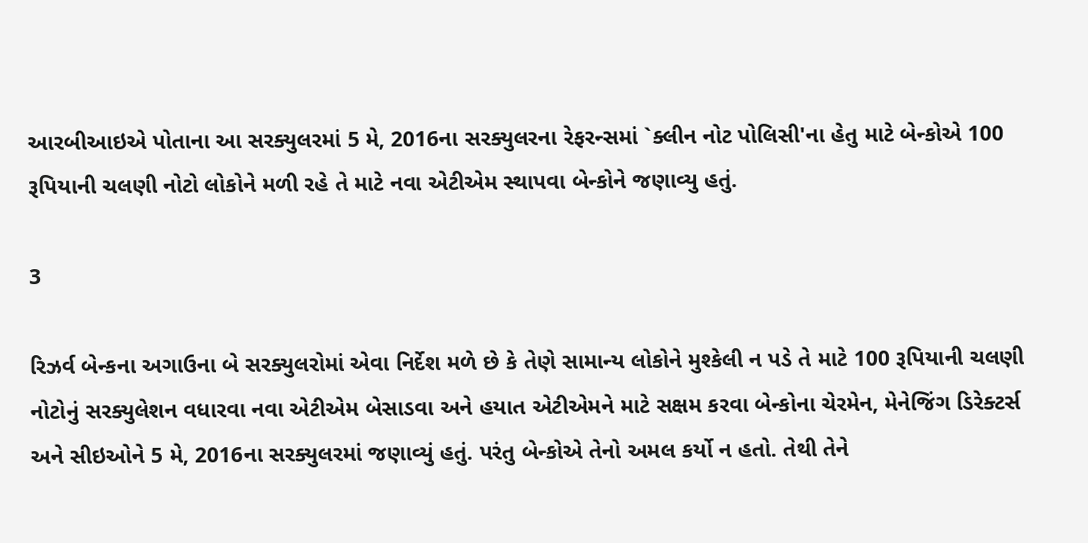આરબીઆઇએ પોતાના આ સરક્યુલરમાં 5 મે, 2016ના સરક્યુલરના રેફરન્સમાં `ક્લીન નોટ પોલિસી'ના હેતુ માટે બેન્કોએ 100 રૂપિયાની ચલણી નોટો લોકોને મળી રહે તે માટે નવા એટીએમ સ્થાપવા બેન્કોને જણાવ્યુ હતું.

3

રિઝર્વ બેન્કના અગાઉના બે સરક્યુલરોમાં એવા નિર્દેશ મળે છે કે તેણે સામાન્ય લોકોને મુશ્કેલી ન પડે તે માટે 100 રૂપિયાની ચલણી નોટોનું સરક્યુલેશન વધારવા નવા એટીએમ બેસાડવા અને હયાત એટીએમને માટે સક્ષમ કરવા બેન્કોના ચેરમેન, મેનેજિંગ ડિરેક્ટર્સ અને સીઇઓને 5 મે, 2016ના સરક્યુલરમાં જણાવ્યું હતું. પરંતુ બેન્કોએ તેનો અમલ કર્યો ન હતો. તેથી તેને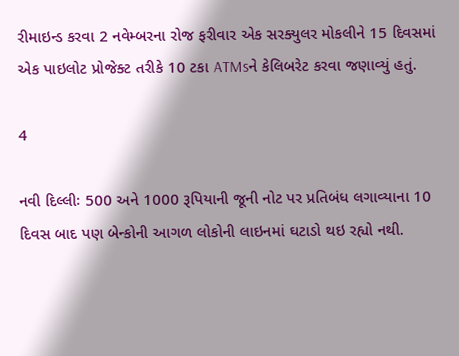રીમાઇન્ડ કરવા 2 નવેમ્બરના રોજ ફરીવાર એક સરક્યુલર મોકલીને 15 દિવસમાં એક પાઇલોટ પ્રોજેક્ટ તરીકે 10 ટકા ATMsને કેલિબરેટ કરવા જણાવ્યું હતું.

4

નવી દિલ્લીઃ 500 અને 1000 રૂપિયાની જૂની નોટ પર પ્રતિબંધ લગાવ્યાના 10 દિવસ બાદ પણ બેન્કોની આગળ લોકોની લાઇનમાં ઘટાડો થઇ રહ્યો નથી.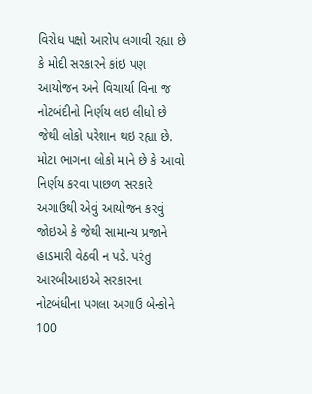વિરોધ પક્ષો આરોપ લગાવી રહ્યા છે કે મોદી સરકારને કાંઇ પણ આયોજન અને વિચાર્યા વિના જ નોટબંદીનો નિર્ણય લઇ લીધો છે જેથી લોકો પરેશાન થઇ રહ્યા છે. મોટા ભાગના લોકો માને છે કે આવો નિર્ણય કરવા પાછળ સરકારે અગાઉથી એવું આયોજન કરવું જોઇએ કે જેથી સામાન્ય પ્રજાને હાડમારી વેઠવી ન પડે. પરંતુ આરબીઆઇએ સરકારના નોટબંધીના પગલા અગાઉ બેન્કોને 100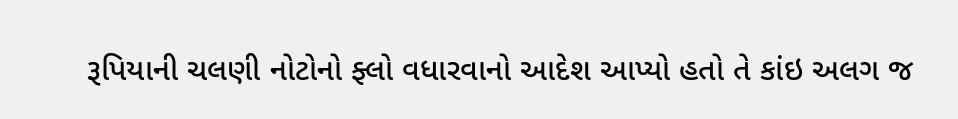રૂપિયાની ચલણી નોટોનો ફ્લો વધારવાનો આદેશ આપ્યો હતો તે કાંઇ અલગ જ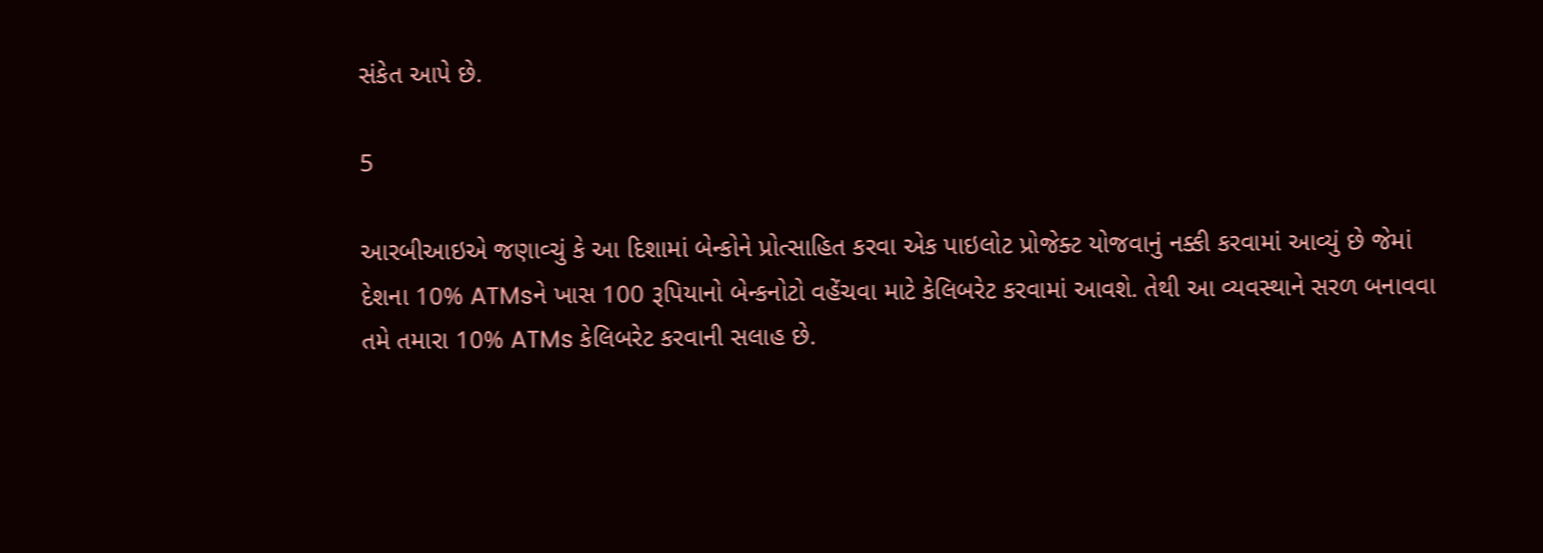સંકેત આપે છે.

5

આરબીઆઇએ જણાવ્ચું કે આ દિશામાં બેન્કોને પ્રોત્સાહિત કરવા એક પાઇલોટ પ્રોજેક્ટ યોજવાનું નક્કી કરવામાં આવ્યું છે જેમાં દેશના 10% ATMsને ખાસ 100 રૂપિયાનો બેન્કનોટો વહેંચવા માટે કેલિબરેટ કરવામાં આવશે. તેથી આ વ્યવસ્થાને સરળ બનાવવા તમે તમારા 10% ATMs કેલિબરેટ કરવાની સલાહ છે.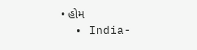• હોમ
  • India-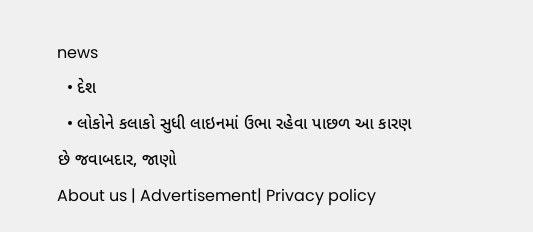news
  • દેશ
  • લોકોને કલાકો સુધી લાઇનમાં ઉભા રહેવા પાછળ આ કારણ છે જવાબદાર, જાણો
About us | Advertisement| Privacy policy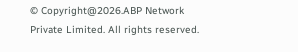© Copyright@2026.ABP Network Private Limited. All rights reserved.